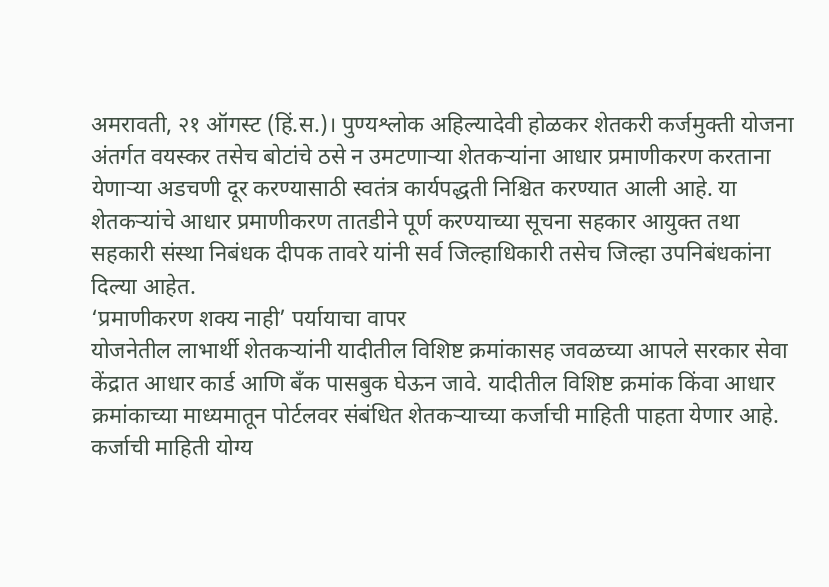अमरावती, २१ ऑगस्ट (हिं.स.)। पुण्यश्लोक अहिल्यादेवी होळकर शेतकरी कर्जमुक्ती योजना अंतर्गत वयस्कर तसेच बोटांचे ठसे न उमटणाऱ्या शेतकऱ्यांना आधार प्रमाणीकरण करताना येणाऱ्या अडचणी दूर करण्यासाठी स्वतंत्र कार्यपद्धती निश्चित करण्यात आली आहे. या शेतकऱ्यांचे आधार प्रमाणीकरण तातडीने पूर्ण करण्याच्या सूचना सहकार आयुक्त तथा सहकारी संस्था निबंधक दीपक तावरे यांनी सर्व जिल्हाधिकारी तसेच जिल्हा उपनिबंधकांना दिल्या आहेत.
‘प्रमाणीकरण शक्य नाही’ पर्यायाचा वापर
योजनेतील लाभार्थी शेतकऱ्यांनी यादीतील विशिष्ट क्रमांकासह जवळच्या आपले सरकार सेवा केंद्रात आधार कार्ड आणि बँक पासबुक घेऊन जावे. यादीतील विशिष्ट क्रमांक किंवा आधार क्रमांकाच्या माध्यमातून पोर्टलवर संबंधित शेतकऱ्याच्या कर्जाची माहिती पाहता येणार आहे.
कर्जाची माहिती योग्य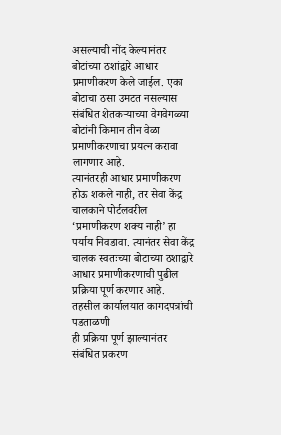असल्याची नोंद केल्यानंतर बोटांच्या ठशांद्वारे आधार प्रमाणीकरण केले जाईल. एका बोटाचा ठसा उमटत नसल्यास संबंधित शेतकऱ्याच्या वेगवेगळ्या बोटांनी किमान तीन वेळा प्रमाणीकरणाचा प्रयत्न करावा लागणार आहे.
त्यानंतरही आधार प्रमाणीकरण होऊ शकले नाही, तर सेवा केंद्र चालकाने पोर्टलवरील ‘प्रमाणीकरण शक्य नाही’ हा पर्याय निवडावा. त्यानंतर सेवा केंद्र चालक स्वतःच्या बोटाच्या ठशाद्वारे आधार प्रमाणीकरणाची पुढील प्रक्रिया पूर्ण करणार आहे.
तहसील कार्यालयात कागदपत्रांची पडताळणी
ही प्रक्रिया पूर्ण झाल्यानंतर संबंधित प्रकरण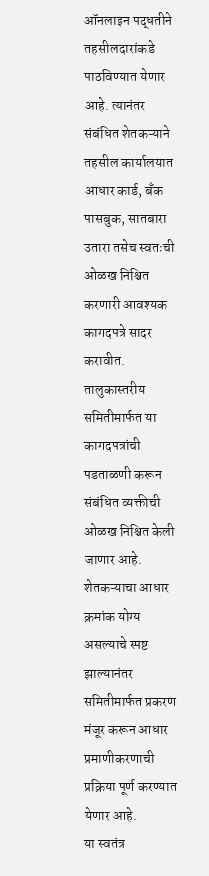ऑनलाइन पद्धतीने तहसीलदारांकडे पाठविण्यात येणार आहे. त्यानंतर संबंधित शेतकऱ्याने तहसील कार्यालयात आधार कार्ड, बँक पासबुक, सातबारा उतारा तसेच स्वतःची ओळख निश्चित करणारी आवश्यक कागदपत्रे सादर करावीत.
तालुकास्तरीय समितीमार्फत या कागदपत्रांची पडताळणी करून संबंधित व्यक्तीची ओळख निश्चित केली जाणार आहे. शेतकऱ्याचा आधार क्रमांक योग्य असल्याचे स्पष्ट झाल्यानंतर समितीमार्फत प्रकरण मंजूर करून आधार प्रमाणीकरणाची प्रक्रिया पूर्ण करण्यात येणार आहे.
या स्वतंत्र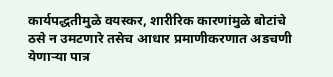कार्यपद्धतीमुळे वयस्कर, शारीरिक कारणांमुळे बोटांचे ठसे न उमटणारे तसेच आधार प्रमाणीकरणात अडचणी येणाऱ्या पात्र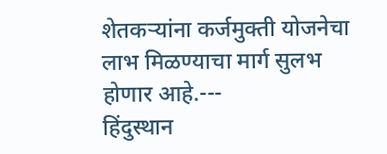शेतकऱ्यांना कर्जमुक्ती योजनेचा लाभ मिळण्याचा मार्ग सुलभ होणार आहे.---
हिंदुस्थान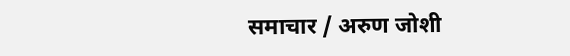समाचार / अरुण जोशी